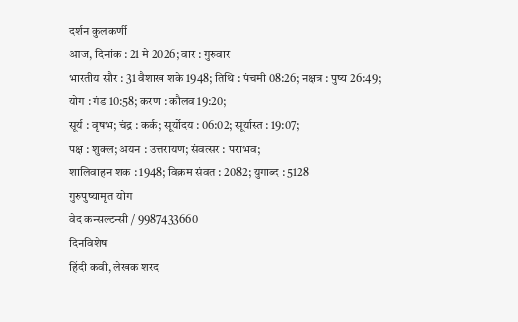दर्शन कुलकर्णी
आज, दिनांक : 21 मे 2026; वार : गुरुवार
भारतीय सौर : 31 वैशाख शके 1948; तिथि : पंचमी 08:26; नक्षत्र : पुष्य 26:49;
योग : गंड 10:58; करण : कौलव 19:20;
सूर्य : वृषभ; चंद्र : कर्क; सूर्योदय : 06:02; सूर्यास्त : 19:07;
पक्ष : शुक्ल; अयन : उत्तरायण; संवत्सर : पराभव;
शालिवाहन शक : 1948; विक्रम संवत : 2082; युगाब्द : 5128
गुरुपुष्यामृत योग
वेद कन्सल्टन्सी / 9987433660
दिनविशेष
हिंदी कवी, लेखक शरद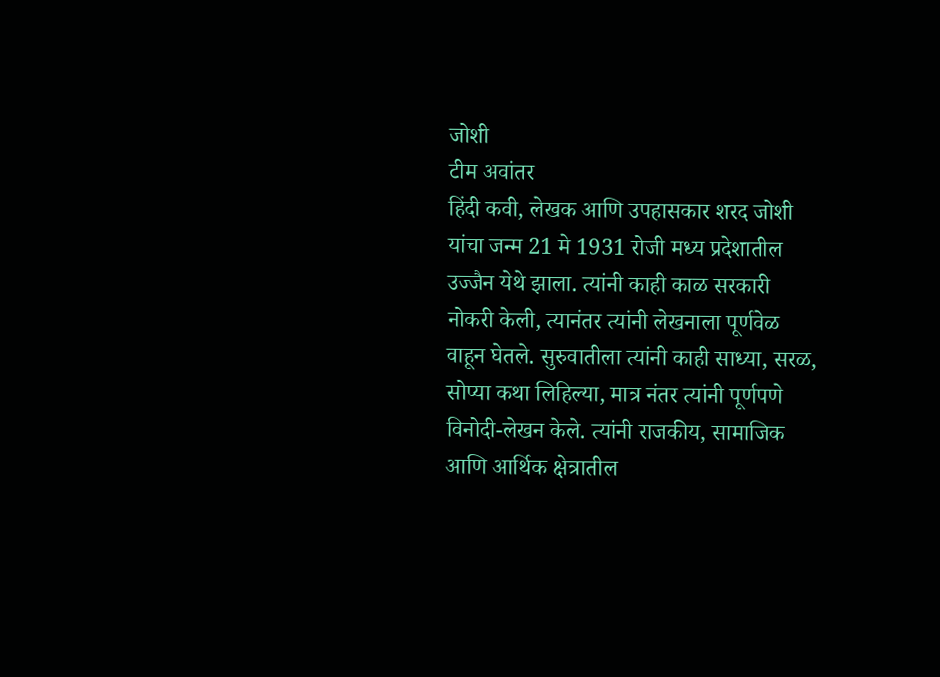जोशी
टीम अवांतर
हिंदी कवी, लेखक आणि उपहासकार शरद जोशी यांचा जन्म 21 मे 1931 रोजी मध्य प्रदेशातील उज्जैन येथे झाला. त्यांनी काही काळ सरकारी नोकरी केली, त्यानंतर त्यांनी लेखनाला पूर्णवेळ वाहून घेतले. सुरुवातीला त्यांनी काही साध्या, सरळ, सोप्या कथा लिहिल्या, मात्र नंतर त्यांनी पूर्णपणे विनोदी-लेखन केले. त्यांनी राजकीय, सामाजिक आणि आर्थिक क्षेत्रातील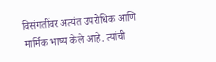विसंगतींवर अत्यंत उपरोधिक आणि मार्मिक भाष्य केले आहे. त्यांची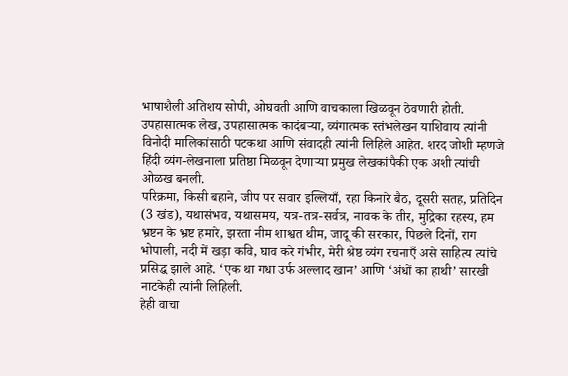भाषाशैली अतिशय सोपी, ओघवती आणि वाचकाला खिळवून ठेवणारी होती. उपहासात्मक लेख, उपहासात्मक कादंबऱ्या, व्यंगात्मक स्तंभलेखन याशिवाय त्यांनी विनोदी मालिकांसाठी पटकथा आणि संवादही त्यांनी लिहिले आहेत. शरद जोशी म्हणजे हिंदी व्यंग-लेखनाला प्रतिष्ठा मिळवून देणाऱ्या प्रमुख लेखकांपैकी एक अशी त्यांची ओळख बनली.
परिक्रमा, किसी बहाने, जीप पर सवार इल्लियाँ, रहा किनारे बैठ, दूसरी सतह, प्रतिदिन (3 खंड), यथासंभव, यथासमय, यत्र-तत्र-सर्वत्र, नावक के तीर, मुद्रिका रहस्य, हम भ्रष्टन के भ्रष्ट हमारे, झरता नीम शाश्वत थीम, जादू की सरकार, पिछले दिनों, राग भोपाली, नदी में खड़ा कवि, घाव करे गंभीर, मेरी श्रेष्ठ व्यंग रचनाएँ असे साहित्य त्यांचे प्रसिद्ध झाले आहे. ‘एक था गधा उर्फ अल्लाद खान’ आणि ‘अंधों का हाथी’ सारखी नाटकेही त्यांनी लिहिली.
हेही वाचा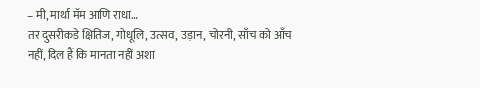– मी, मार्था मॅम आणि राधा…
तर दुसरीकडे क्षितिज, गोधूलि, उत्सव, उड़ान, चोरनी, साँच को आँच नहीं, दिल हैं कि मानता नहीं अशा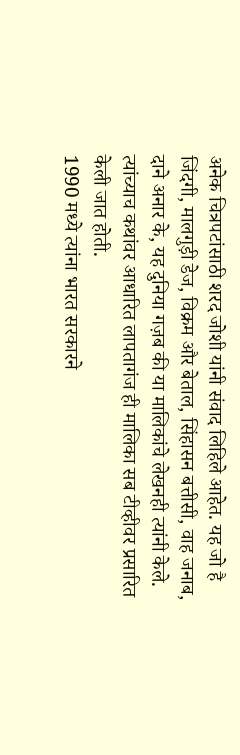अनेक चित्रपटांसाठी शरद जोशी यांनी संवाद लिहिले आहेत. यह जो है जिंदगी, मालगुड़ी डेज, विक्रम और बेताल, सिंहासन बत्तीसी, वाह जनाब, दाने अनार के, यह दुनिया गज़ब की या मालिकांचे लेखनही त्यांनी केले. त्यांच्याच कथांवर आधारित लापतागंज ही मालिका सब टीव्हीवर प्रसारित केली जात होती.
1990 मध्ये त्यांना भारत सरकारने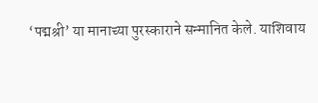‘पद्मश्री’ या मानाच्या पुरस्काराने सन्मानित केले. याशिवाय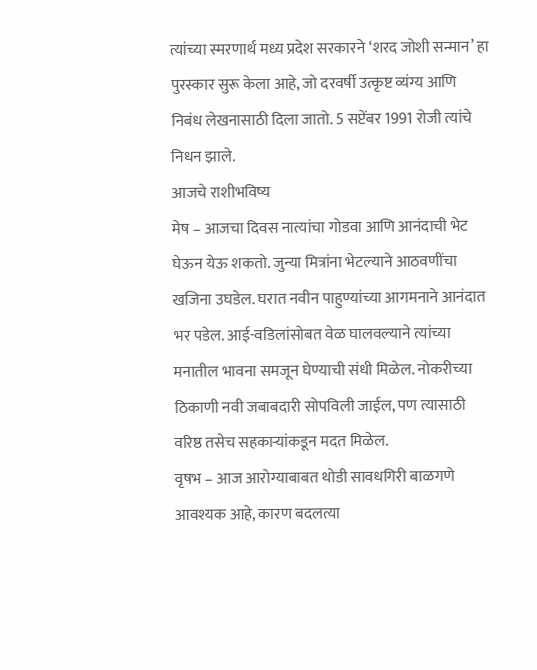त्यांच्या स्मरणार्थ मध्य प्रदेश सरकारने ‘शरद जोशी सन्मान’ हा पुरस्कार सुरू केला आहे, जो दरवर्षी उत्कृष्ट व्यंग्य आणि निबंध लेखनासाठी दिला जातो. 5 सप्टेंबर 1991 रोजी त्यांचे निधन झाले.
आजचे राशीभविष्य
मेष – आजचा दिवस नात्यांचा गोडवा आणि आनंदाची भेट घेऊन येऊ शकतो. जुन्या मित्रांना भेटल्याने आठवणींचा खजिना उघडेल. घरात नवीन पाहुण्यांच्या आगमनाने आनंदात भर पडेल. आई-वडिलांसोबत वेळ घालवल्याने त्यांच्या मनातील भावना समजून घेण्याची संधी मिळेल. नोकरीच्या ठिकाणी नवी जबाबदारी सोपविली जाईल, पण त्यासाठी वरिष्ठ तसेच सहकाऱ्यांकडून मदत मिळेल.
वृषभ – आज आरोग्याबाबत थोडी सावधगिरी बाळगणे आवश्यक आहे, कारण बदलत्या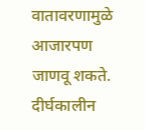वातावरणामुळे आजारपण जाणवू शकते. दीर्घकालीन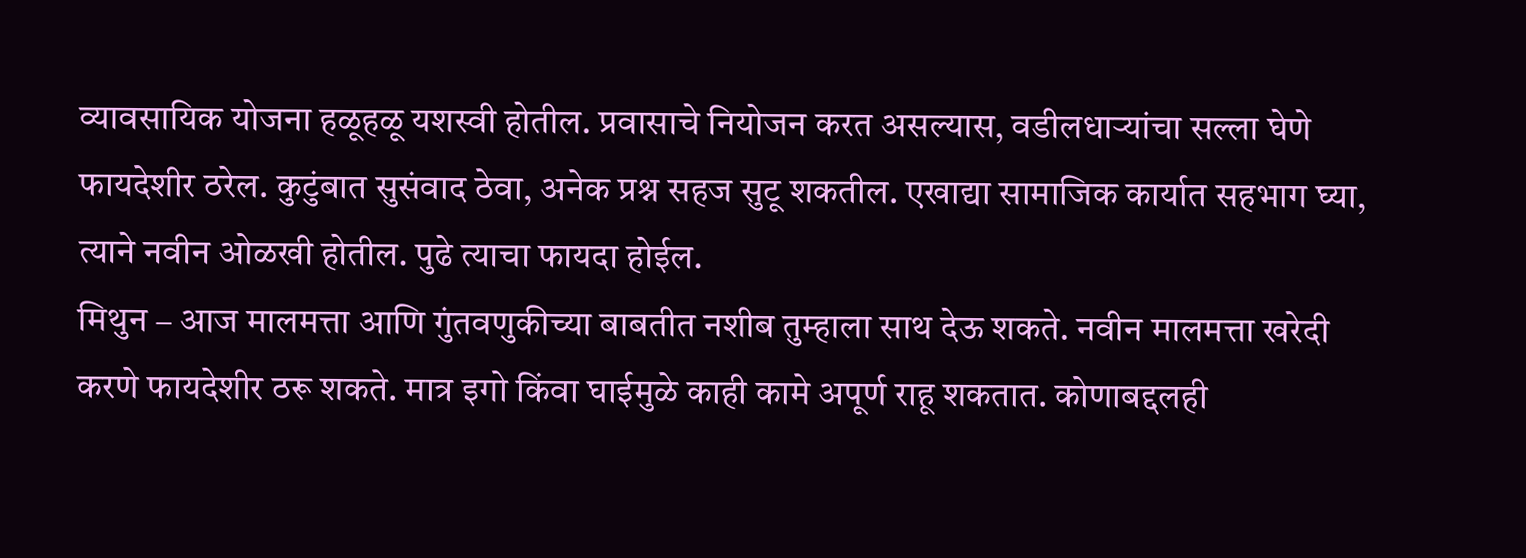व्यावसायिक योजना हळूहळू यशस्वी होतील. प्रवासाचे नियोजन करत असल्यास, वडीलधाऱ्यांचा सल्ला घेणे फायदेशीर ठरेल. कुटुंबात सुसंवाद ठेवा, अनेक प्रश्न सहज सुटू शकतील. एखाद्या सामाजिक कार्यात सहभाग घ्या, त्याने नवीन ओळखी होतील. पुढे त्याचा फायदा होईल.
मिथुन – आज मालमत्ता आणि गुंतवणुकीच्या बाबतीत नशीब तुम्हाला साथ देऊ शकते. नवीन मालमत्ता खरेदी करणे फायदेशीर ठरू शकते. मात्र इगो किंवा घाईमुळे काही कामे अपूर्ण राहू शकतात. कोणाबद्दलही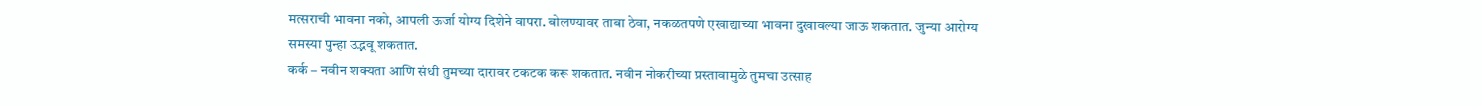मत्सराची भावना नको, आपली ऊर्जा योग्य दिशेने वापरा. बोलण्यावर ताबा ठेवा, नकळतपणे एखाद्याच्या भावना दुखावल्या जाऊ शकतात. जुन्या आरोग्य समस्या पुन्हा उद्भवू शकतात.
कर्क – नवीन शक्यता आणि संधी तुमच्या दारावर टकटक करू शकतात. नवीन नोकरीच्या प्रस्तावामुळे तुमचा उत्साह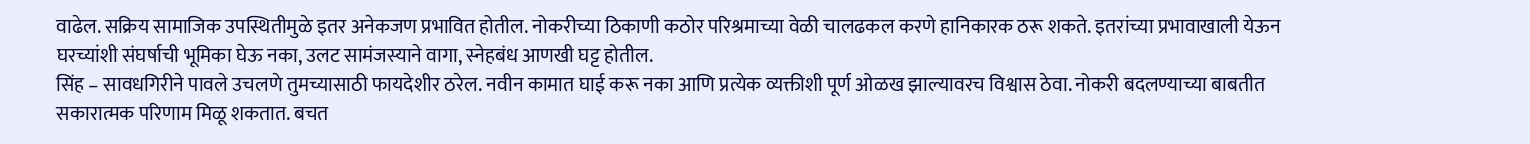वाढेल. सक्रिय सामाजिक उपस्थितीमुळे इतर अनेकजण प्रभावित होतील. नोकरीच्या ठिकाणी कठोर परिश्रमाच्या वेळी चालढकल करणे हानिकारक ठरू शकते. इतरांच्या प्रभावाखाली येऊन घरच्यांशी संघर्षाची भूमिका घेऊ नका, उलट सामंजस्याने वागा, स्नेहबंध आणखी घट्ट होतील.
सिंह – सावधगिरीने पावले उचलणे तुमच्यासाठी फायदेशीर ठरेल. नवीन कामात घाई करू नका आणि प्रत्येक व्यक्तीशी पूर्ण ओळख झाल्यावरच विश्वास ठेवा. नोकरी बदलण्याच्या बाबतीत सकारात्मक परिणाम मिळू शकतात. बचत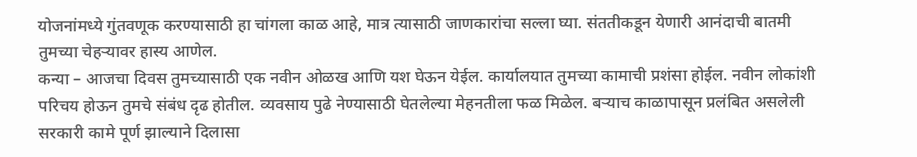योजनांमध्ये गुंतवणूक करण्यासाठी हा चांगला काळ आहे, मात्र त्यासाठी जाणकारांचा सल्ला घ्या. संततीकडून येणारी आनंदाची बातमी तुमच्या चेहऱ्यावर हास्य आणेल.
कन्या – आजचा दिवस तुमच्यासाठी एक नवीन ओळख आणि यश घेऊन येईल. कार्यालयात तुमच्या कामाची प्रशंसा होईल. नवीन लोकांशी परिचय होऊन तुमचे संबंध दृढ होतील. व्यवसाय पुढे नेण्यासाठी घेतलेल्या मेहनतीला फळ मिळेल. बऱ्याच काळापासून प्रलंबित असलेली सरकारी कामे पूर्ण झाल्याने दिलासा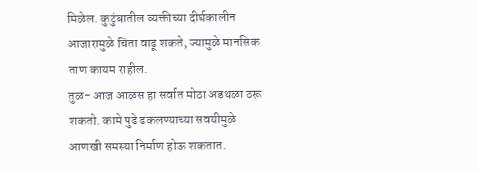मिळेल. कुटुंबातील व्यक्तीच्या दीर्घकालीन आजारामुळे चिंता वाढू शकते, ज्यामुळे मानसिक ताण कायम राहील.
तुळ- आज आळस हा सर्वात मोठा अडथळा ठरू शकतो. कामे पुढे ढकलण्याच्या सवयीमुळे आणखी समस्या निर्माण होऊ शकतात.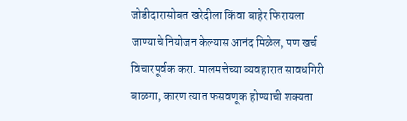जोडीदारासोबत खरेदीला किंवा बाहेर फिरायला जाण्याचे नियोजन केल्यास आनंद मिळेल, पण खर्च विचारपूर्वक करा. मालमत्तेच्या व्यवहारात सावधगिरी बाळगा, कारण त्यात फसवणूक होण्याची शक्यता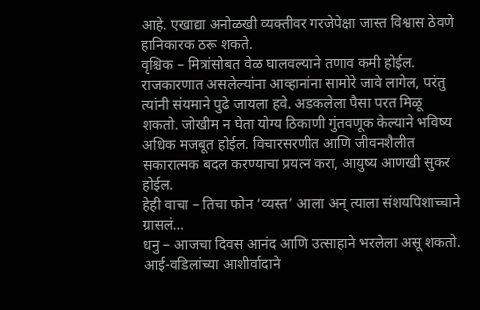आहे. एखाद्या अनोळखी व्यक्तीवर गरजेपेक्षा जास्त विश्वास ठेवणे हानिकारक ठरू शकते.
वृश्चिक – मित्रांसोबत वेळ घालवल्याने तणाव कमी होईल. राजकारणात असलेल्यांना आव्हानांना सामोरे जावे लागेल, परंतु त्यांनी संयमाने पुढे जायला हवे. अडकलेला पैसा परत मिळू शकतो. जोखीम न घेता योग्य ठिकाणी गुंतवणूक केल्याने भविष्य अधिक मजबूत होईल. विचारसरणीत आणि जीवनशैलीत सकारात्मक बदल करण्याचा प्रयत्न करा, आयुष्य आणखी सुकर होईल.
हेही वाचा – तिचा फोन ‘व्यस्त’ आला अन् त्याला संशयपिशाच्चाने ग्रासलं…
धनु – आजचा दिवस आनंद आणि उत्साहाने भरलेला असू शकतो. आई-वडिलांच्या आशीर्वादाने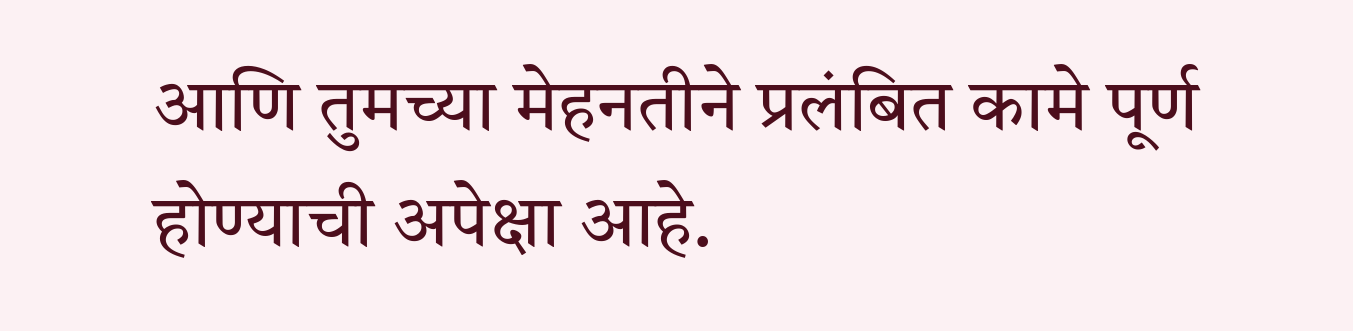आणि तुमच्या मेहनतीने प्रलंबित कामे पूर्ण होण्याची अपेक्षा आहे.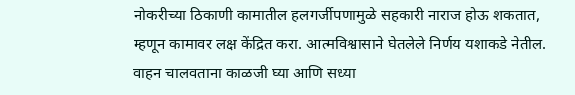नोकरीच्या ठिकाणी कामातील हलगर्जीपणामुळे सहकारी नाराज होऊ शकतात, म्हणून कामावर लक्ष केंद्रित करा. आत्मविश्वासाने घेतलेले निर्णय यशाकडे नेतील. वाहन चालवताना काळजी घ्या आणि सध्या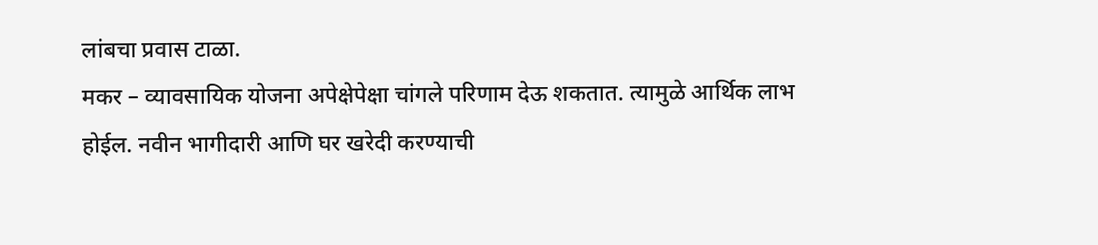लांबचा प्रवास टाळा.
मकर – व्यावसायिक योजना अपेक्षेपेक्षा चांगले परिणाम देऊ शकतात. त्यामुळे आर्थिक लाभ होईल. नवीन भागीदारी आणि घर खरेदी करण्याची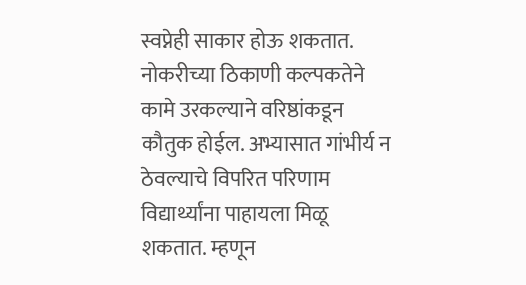स्वप्नेही साकार होऊ शकतात. नोकरीच्या ठिकाणी कल्पकतेने कामे उरकल्याने वरिष्ठांकडून कौतुक होईल. अभ्यासात गांभीर्य न ठेवल्याचे विपरित परिणाम विद्यार्थ्यांना पाहायला मिळू शकतात. म्हणून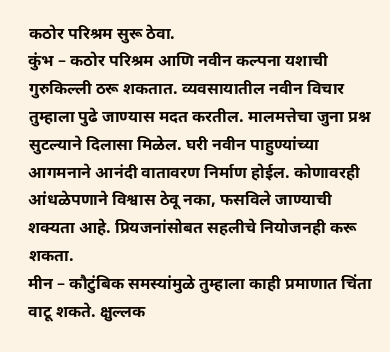कठोर परिश्रम सुरू ठेवा.
कुंभ – कठोर परिश्रम आणि नवीन कल्पना यशाची गुरुकिल्ली ठरू शकतात. व्यवसायातील नवीन विचार तुम्हाला पुढे जाण्यास मदत करतील. मालमत्तेचा जुना प्रश्न सुटल्याने दिलासा मिळेल. घरी नवीन पाहुण्यांच्या आगमनाने आनंदी वातावरण निर्माण होईल. कोणावरही आंधळेपणाने विश्वास ठेवू नका, फसविले जाण्याची शक्यता आहे. प्रियजनांसोबत सहलीचे नियोजनही करू शकता.
मीन – कौटुंबिक समस्यांमुळे तुम्हाला काही प्रमाणात चिंता वाटू शकते. क्षुल्लक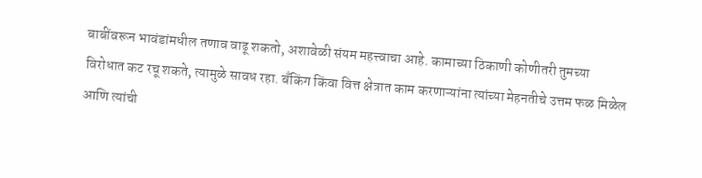बाबींवरून भावंडांमधील तणाव वाढू शकतो, अशावेळी संयम महत्त्वाचा आहे. कामाच्या ठिकाणी कोणीतरी तुमच्या विरोधात कट रचू शकते, त्यामुळे सावध रहा. बँकिंग किंवा वित्त क्षेत्रात काम करणाऱ्यांना त्यांच्या मेहनतीचे उत्तम फळ मिळेल आणि त्यांची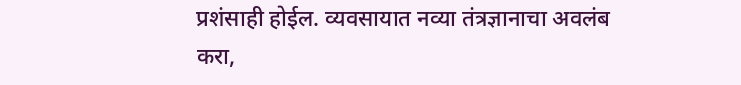प्रशंसाही होईल. व्यवसायात नव्या तंत्रज्ञानाचा अवलंब करा,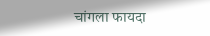चांगला फायदा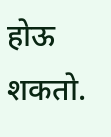होऊ शकतो.